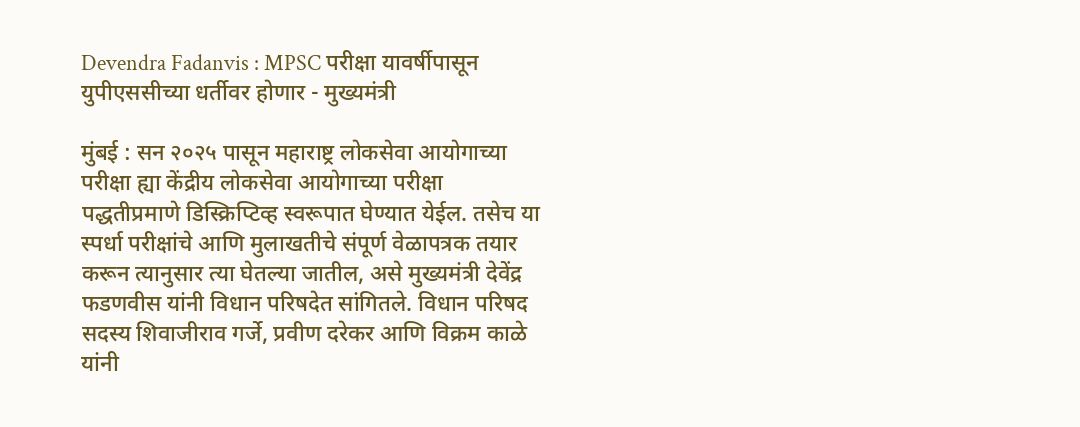Devendra Fadanvis : MPSC परीक्षा यावर्षीपासून युपीएससीच्या धर्तीवर होणार - मुख्यमंत्री

मुंबई : सन २०२५ पासून महाराष्ट्र लोकसेवा आयोगाच्या परीक्षा ह्या केंद्रीय लोकसेवा आयोगाच्या परीक्षा पद्धतीप्रमाणे डिस्क्रिप्टिव्ह स्वरूपात घेण्यात येईल. तसेच या स्पर्धा परीक्षांचे आणि मुलाखतीचे संपूर्ण वेळापत्रक तयार करून त्यानुसार त्या घेतल्या जातील, असे मुख्यमंत्री देवेंद्र फडणवीस यांनी विधान परिषदेत सांगितले. विधान परिषद सदस्य शिवाजीराव गर्जे, प्रवीण दरेकर आणि विक्रम काळे यांनी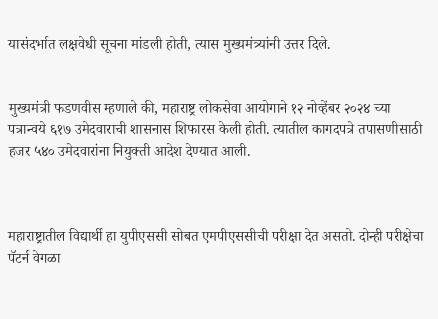यासंदर्भात लक्षवेधी सूचना मांडली होती, त्यास मुख्यमंत्र्यांनी उत्तर दिले.


मुख्यमंत्री फडणवीस म्हणाले की, महाराष्ट्र लोकसेवा आयोगाने १२ नोव्हेंबर २०२४ च्या पत्रान्वये ६१७ उमेदवाराची शासनास शिफारस केली होती. त्यातील कागदपत्रे तपासणीसाठी हजर ५४० उमेदवारांना नियुक्ती आदेश देण्यात आली.



महाराष्ट्रातील विद्यार्थी हा युपीएससी सोबत एमपीएससीची परीक्षा देत असतो. दोन्ही परीक्षेचा पॅटर्न वेगळा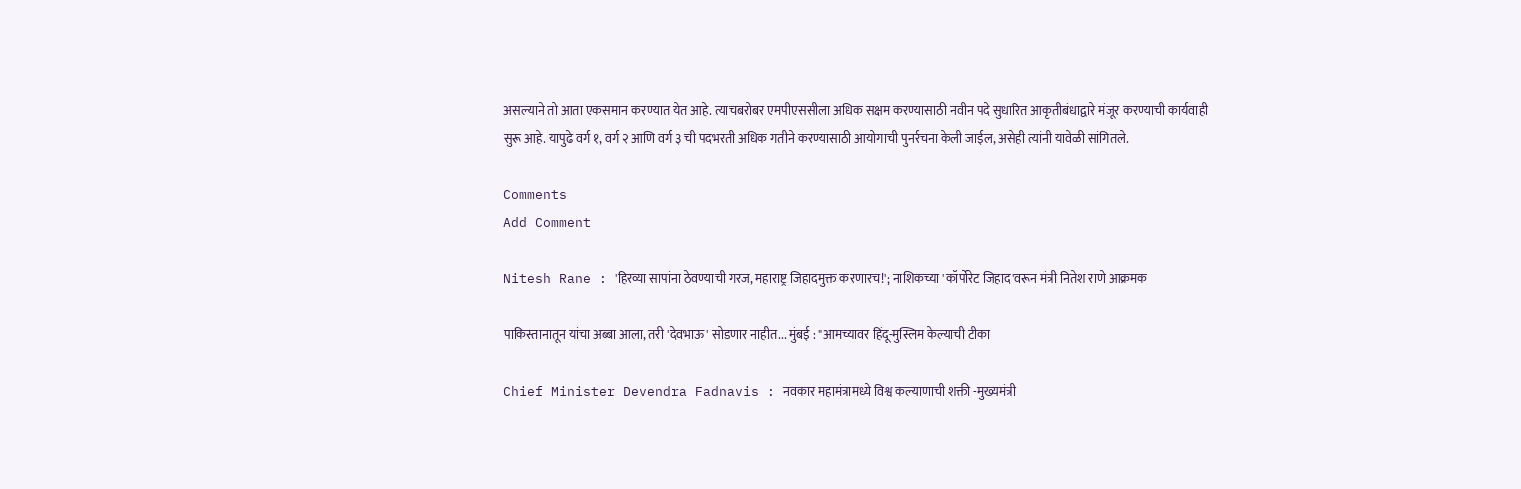असल्याने तो आता एकसमान करण्यात येत आहे. त्याचबरोबर एमपीएससीला अधिक सक्षम करण्यासाठी नवीन पदे सुधारित आकृतीबंधाद्वारे मंजूर करण्याची कार्यवाही सुरू आहे. यापुढे वर्ग १, वर्ग २ आणि वर्ग ३ ची पदभरती अधिक गतीने करण्यासाठी आयोगाची पुनर्रचना केली जाईल, असेही त्यांनी यावेळी सांगितले.

Comments
Add Comment

Nitesh Rane : 'हिरव्या सापांना ठेवण्याची गरज, महाराष्ट्र जिहादमुक्त करणारच!'; नाशिकच्या 'कॉर्पोरेट जिहाद'वरून मंत्री नितेश राणे आक्रमक

पाकिस्तानातून यांचा अब्बा आला, तरी 'देवभाऊ' सोडणार नाहीत... मुंबई : "आमच्यावर हिंदू-मुस्लिम केल्याची टीका

Chief Minister Devendra Fadnavis : नवकार महामंत्रामध्ये विश्व कल्याणाची शक्ती -मुख्यमंत्री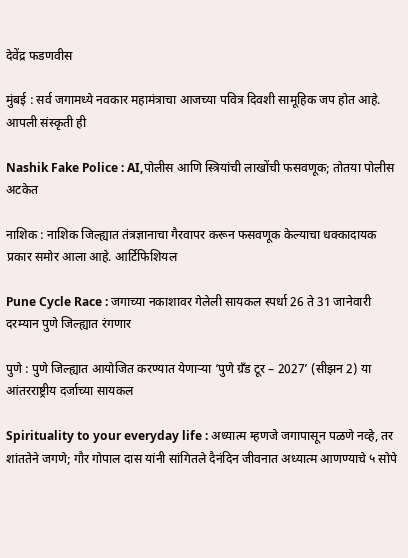देवेंद्र फडणवीस

मुंबई : सर्व जगामध्ये नवकार महामंत्राचा आजच्या पवित्र दिवशी सामूहिक जप होत आहे. आपली संस्कृती ही

Nashik Fake Police : AI,पोलीस आणि स्त्रियांची लाखोंची फसवणूक; तोतया पोलीस अटकेत

नाशिक : नाशिक जिल्ह्यात तंत्रज्ञानाचा गैरवापर करून फसवणूक केल्याचा धक्कादायक प्रकार समोर आला आहे. आर्टिफिशियल

Pune Cycle Race : जगाच्या नकाशावर गेलेली सायकल स्पर्धा 26 ते 31 जानेवारी दरम्यान पुणे जिल्ह्यात रंगणार

पुणे : पुणे जिल्ह्यात आयोजित करण्यात येणाऱ्या ‘पुणे ग्रँड टूर – 2027’ (सीझन 2) या आंतरराष्ट्रीय दर्जाच्या सायकल

Spirituality to your everyday life : अध्यात्म म्हणजे जगापासून पळणे नव्हे, तर शांततेने जगणे; गौर गोपाल दास यांनी सांगितले दैनंदिन जीवनात अध्यात्म आणण्याचे ५ सोपे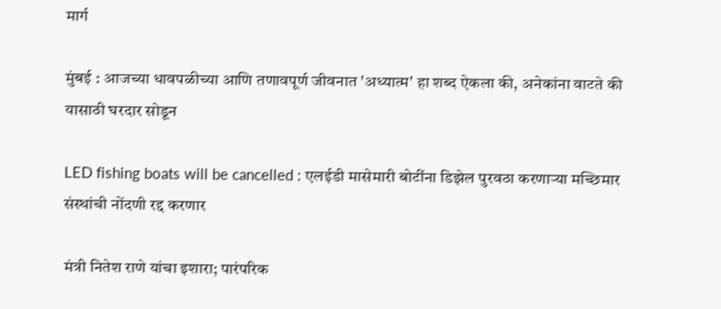मार्ग

मुंबई : आजच्या धावपळीच्या आणि तणावपूर्ण जीवनात 'अध्यात्म' हा शब्द ऐकला की, अनेकांना वाटते की यासाठी घरदार सोडून

LED fishing boats will be cancelled : एलईडी मासेमारी बोटींना डिझेल पुरवठा करणाऱ्या मच्छिमार संस्थांची नोंदणी रद्द करणार

मंत्री नितेश राणे यांचा इशारा; पारंपरिक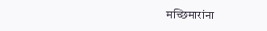मच्छिमारांना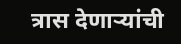त्रास देणाऱ्यांची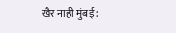खैर नाही मुंबई :